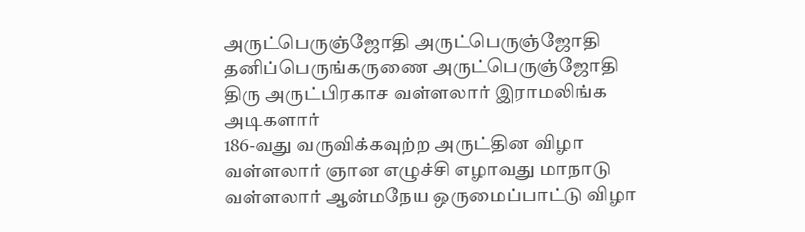அருட்பெருஞ்ஜோதி அருட்பெருஞ்ஜோதி
தனிப்பெருங்கருணை அருட்பெருஞ்ஜோதி
திரு அருட்பிரகாச வள்ளலார் இராமலிங்க அடிகளார்
186-வது வருவிக்கவுற்ற அருட்தின விழா
வள்ளலார் ஞான எழுச்சி எழாவது மாநாடு
வள்ளலார் ஆன்மநேய ஒருமைப்பாட்டு விழா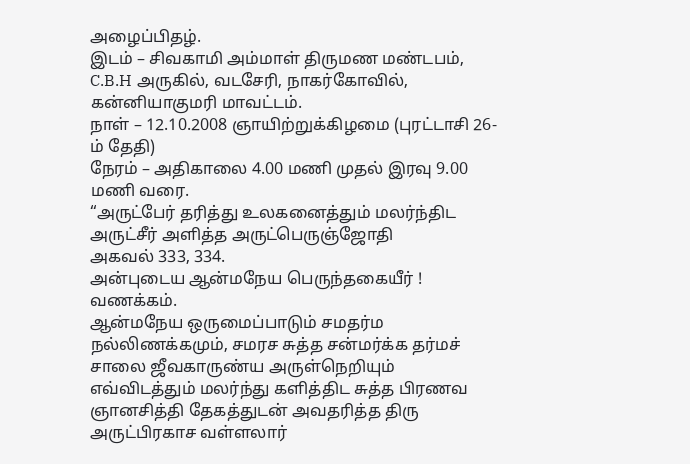அழைப்பிதழ்.
இடம் – சிவகாமி அம்மாள் திருமண மண்டபம், C.B.H அருகில், வடசேரி, நாகர்கோவில், கன்னியாகுமரி மாவட்டம்.
நாள் – 12.10.2008 ஞாயிற்றுக்கிழமை (புரட்டாசி 26-ம் தேதி)
நேரம் – அதிகாலை 4.00 மணி முதல் இரவு 9.00 மணி வரை.
“அருட்பேர் தரித்து உலகனைத்தும் மலர்ந்திட
அருட்சீர் அளித்த அருட்பெருஞ்ஜோதி
அகவல் 333, 334.
அன்புடைய ஆன்மநேய பெருந்தகையீர் ! வணக்கம்.
ஆன்மநேய ஒருமைப்பாடும் சமதர்ம நல்லிணக்கமும், சமரச சுத்த சன்மர்க்க தர்மச் சாலை ஜீவகாருண்ய அருள்நெறியும் எவ்விடத்தும் மலர்ந்து களித்திட சுத்த பிரணவ ஞானசித்தி தேகத்துடன் அவதரித்த திரு அருட்பிரகாச வள்ளலார்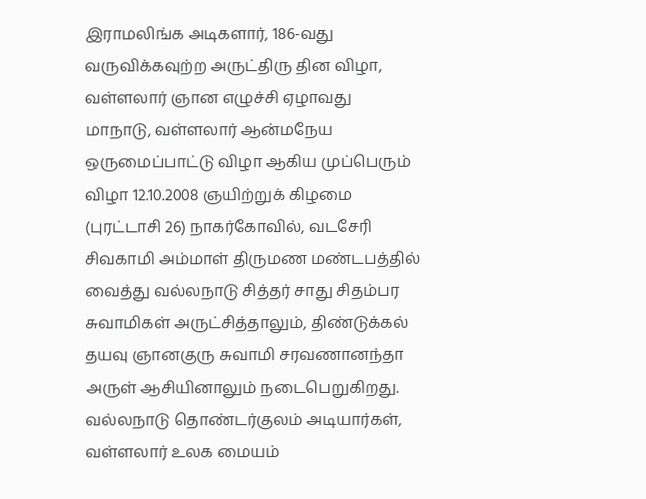இராமலிங்க அடிகளார், 186-வது வருவிக்கவுற்ற அருட்திரு தின விழா, வள்ளலார் ஞான எழுச்சி ஏழாவது மாநாடு, வள்ளலார் ஆன்மநேய ஒருமைப்பாட்டு விழா ஆகிய முப்பெரும் விழா 12.10.2008 ஞயிற்றுக் கிழமை (புரட்டாசி 26) நாகர்கோவில், வடசேரி சிவகாமி அம்மாள் திருமண மண்டபத்தில் வைத்து வல்லநாடு சித்தர் சாது சிதம்பர சுவாமிகள் அருட்சித்தாலும், திண்டுக்கல் தயவு ஞானகுரு சுவாமி சரவணானந்தா அருள் ஆசியினாலும் நடைபெறுகிறது.
வல்லநாடு தொண்டர்குலம் அடியார்கள், வள்ளலார் உலக மையம்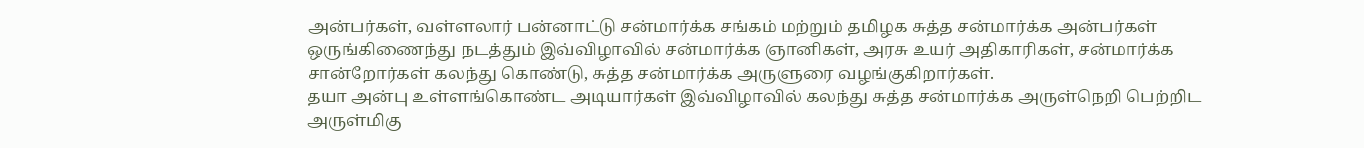அன்பர்கள், வள்ளலார் பன்னாட்டு சன்மார்க்க சங்கம் மற்றும் தமிழக சுத்த சன்மார்க்க அன்பர்கள் ஒருங்கிணைந்து நடத்தும் இவ்விழாவில் சன்மார்க்க ஞானிகள், அரசு உயர் அதிகாரிகள், சன்மார்க்க சான்றோர்கள் கலந்து கொண்டு, சுத்த சன்மார்க்க அருளுரை வழங்குகிறார்கள்.
தயா அன்பு உள்ளங்கொண்ட அடியார்கள் இவ்விழாவில் கலந்து சுத்த சன்மார்க்க அருள்நெறி பெற்றிட அருள்மிகு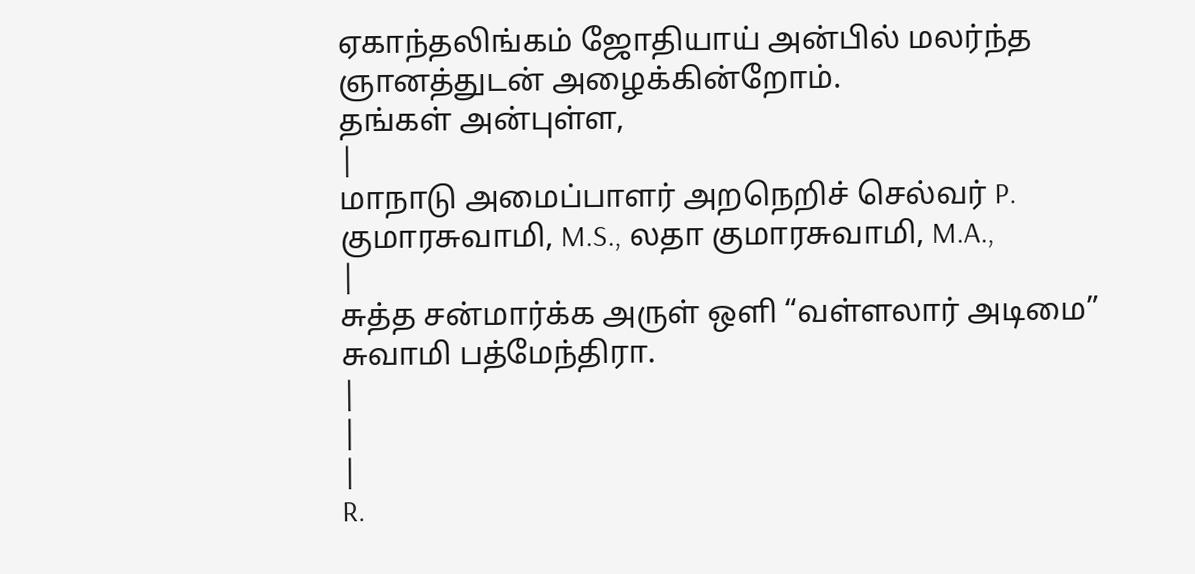ஏகாந்தலிங்கம் ஜோதியாய் அன்பில் மலர்ந்த ஞானத்துடன் அழைக்கின்றோம்.
தங்கள் அன்புள்ள,
|
மாநாடு அமைப்பாளர் அறநெறிச் செல்வர் P. குமாரசுவாமி, M.S., லதா குமாரசுவாமி, M.A.,
|
சுத்த சன்மார்க்க அருள் ஒளி “வள்ளலார் அடிமை” சுவாமி பத்மேந்திரா.
|
|
|
R.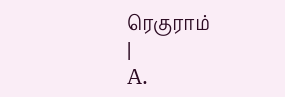ரெகுராம்
|
A.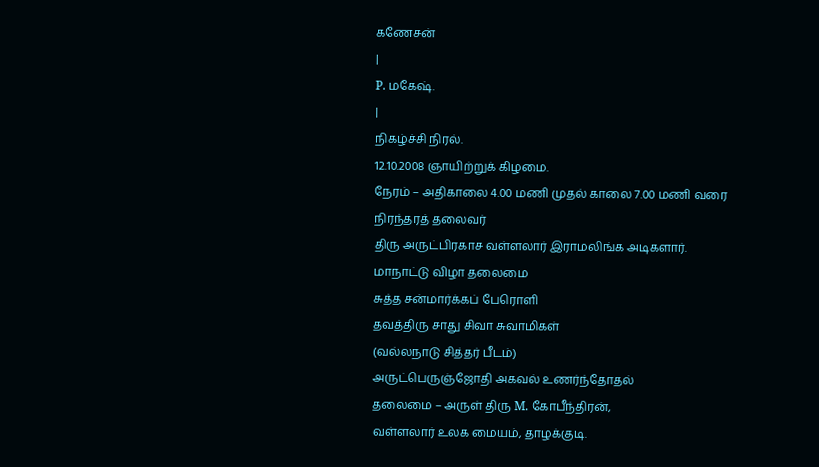கணேசன்
|
P. மகேஷ்.
|
நிகழ்ச்சி நிரல்.
12.10.2008 ஞாயிற்றுக் கிழமை.
நேரம் – அதிகாலை 4.00 மணி முதல் காலை 7.00 மணி வரை
நிரந்தரத் தலைவர்
திரு அருட்பிரகாச வள்ளலார் இராமலிங்க அடிகளார்.
மாநாட்டு விழா தலைமை
சுத்த சன்மார்க்கப் பேரொளி
தவத்திரு சாது சிவா சுவாமிகள்
(வல்லநாடு சித்தர் பீடம்)
அருட்பெருஞ்ஜோதி அகவல் உணர்ந்தோதல்
தலைமை – அருள் திரு M. கோபீந்திரன்,
வள்ளலார் உலக மையம், தாழக்குடி.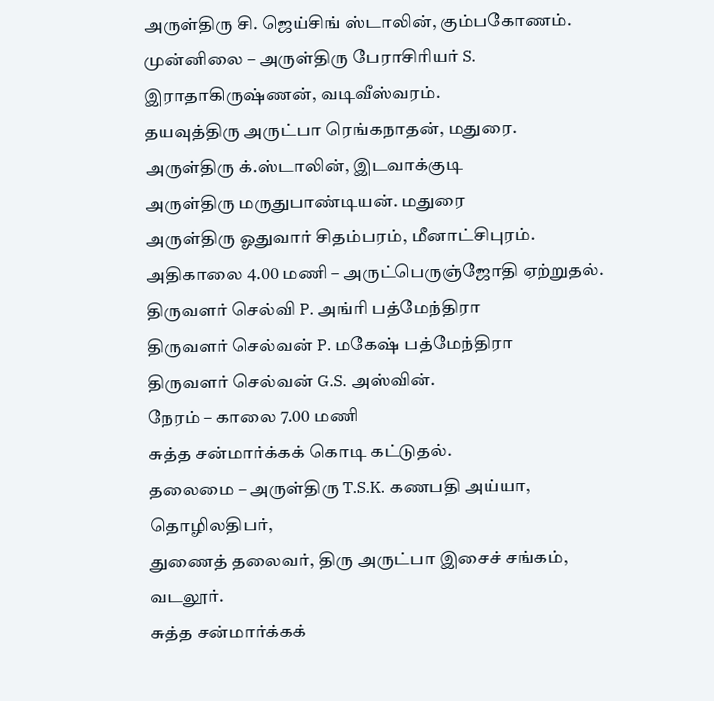அருள்திரு சி. ஜெய்சிங் ஸ்டாலின், கும்பகோணம்.
முன்னிலை – அருள்திரு பேராசிரியர் S. இராதாகிருஷ்ணன், வடிவீஸ்வரம்.
தயவுத்திரு அருட்பா ரெங்கநாதன், மதுரை.
அருள்திரு க்.ஸ்டாலின், இடவாக்குடி
அருள்திரு மருதுபாண்டியன். மதுரை
அருள்திரு ஓதுவார் சிதம்பரம், மீனாட்சிபுரம்.
அதிகாலை 4.00 மணி – அருட்பெருஞ்ஜோதி ஏற்றுதல்.
திருவளர் செல்வி P. அங்ரி பத்மேந்திரா
திருவளர் செல்வன் P. மகேஷ் பத்மேந்திரா
திருவளர் செல்வன் G.S. அஸ்வின்.
நேரம் – காலை 7.00 மணி
சுத்த சன்மார்க்கக் கொடி கட்டுதல்.
தலைமை – அருள்திரு T.S.K. கணபதி அய்யா, தொழிலதிபர்,
துணைத் தலைவர், திரு அருட்பா இசைச் சங்கம், வடலூர்.
சுத்த சன்மார்க்கக்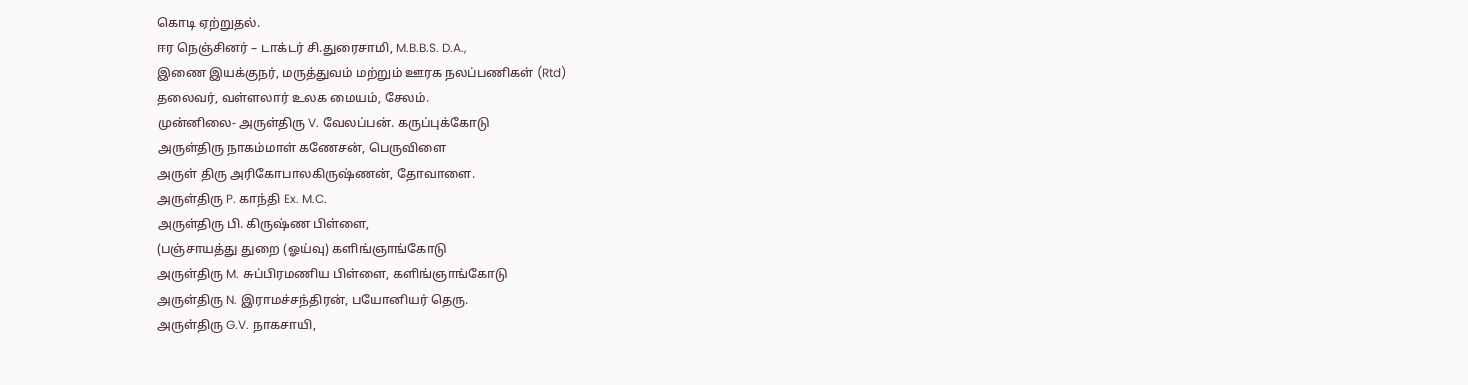கொடி ஏற்றுதல்.
ஈர நெஞ்சினர் – டாக்டர் சி.துரைசாமி, M.B.B.S. D.A.,
இணை இயக்குநர், மருத்துவம் மற்றும் ஊரக நலப்பணிகள் (Rtd)
தலைவர், வள்ளலார் உலக மையம், சேலம்.
முன்னிலை- அருள்திரு V. வேலப்பன். கருப்புக்கோடு
அருள்திரு நாகம்மாள் கணேசன், பெருவிளை
அருள் திரு அரிகோபாலகிருஷ்ணன், தோவாளை.
அருள்திரு P. காந்தி Ex. M.C.
அருள்திரு பி. கிருஷ்ண பிள்ளை,
(பஞ்சாயத்து துறை (ஓய்வு) களிங்ஞாங்கோடு
அருள்திரு M. சுப்பிரமணிய பிள்ளை, களிங்ஞாங்கோடு
அருள்திரு N. இராமச்சந்திரன், பயோனியர் தெரு.
அருள்திரு G.V. நாகசாயி,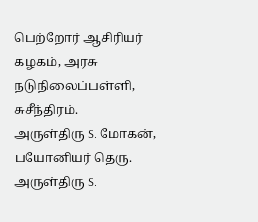பெற்றோர் ஆசிரியர் கழகம், அரசு நடுநிலைப்பள்ளி, சுசீந்திரம்.
அருள்திரு S. மோகன், பயோனியர் தெரு.
அருள்திரு S.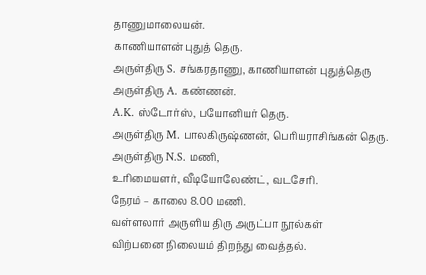தாணுமாலையன்.
காணியாளன் புதுத் தெரு.
அருள்திரு S. சங்கரதாணு, காணியாளன் புதுத்தெரு
அருள்திரு A. கண்ணன்.
A.K. ஸ்டோர்ஸ், பயோனியர் தெரு.
அருள்திரு M. பாலகிருஷ்ணன், பெரியராசிங்கன் தெரு.
அருள்திரு N.S. மணி,
உரிமையளர், வீடியோலேண்ட், வடசேரி.
நேரம் – காலை 8.00 மணி.
வள்ளலார் அருளிய திரு அருட்பா நூல்கள்
விற்பனை நிலையம் திறந்து வைத்தல்.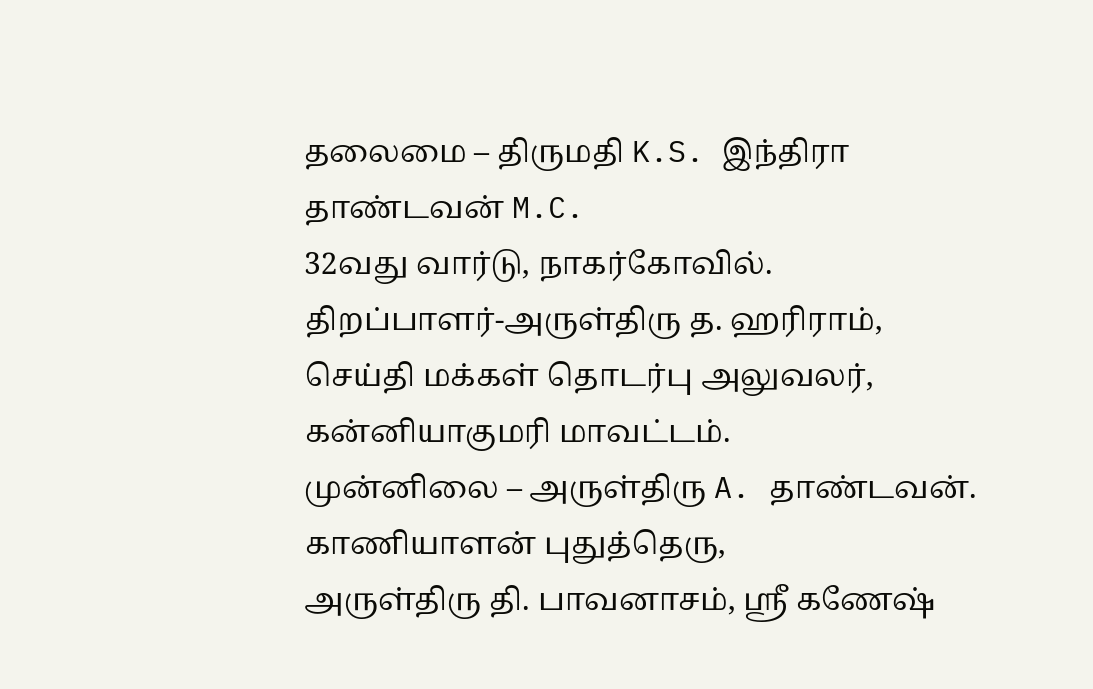தலைமை – திருமதி K.S. இந்திரா தாண்டவன் M.C.
32வது வார்டு, நாகர்கோவில்.
திறப்பாளர்-அருள்திரு த. ஹரிராம்,
செய்தி மக்கள் தொடர்பு அலுவலர், கன்னியாகுமரி மாவட்டம்.
முன்னிலை – அருள்திரு A. தாண்டவன். காணியாளன் புதுத்தெரு,
அருள்திரு தி. பாவனாசம், ஸ்ரீ கணேஷ்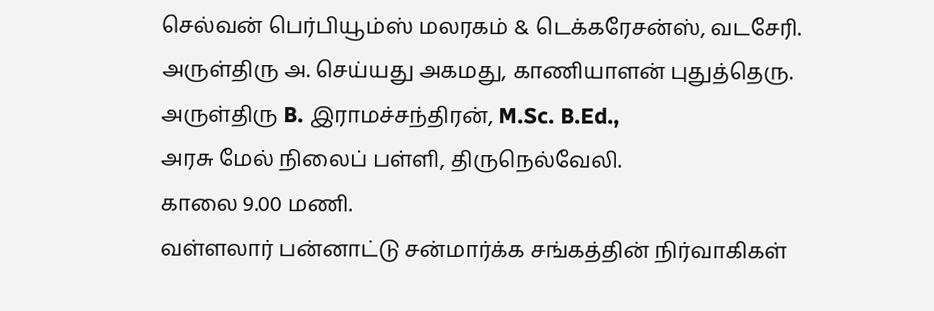செல்வன் பெர்பியூம்ஸ் மலரகம் & டெக்கரேசன்ஸ், வடசேரி.
அருள்திரு அ. செய்யது அகமது, காணியாளன் புதுத்தெரு.
அருள்திரு B. இராமச்சந்திரன், M.Sc. B.Ed.,
அரசு மேல் நிலைப் பள்ளி, திருநெல்வேலி.
காலை 9.00 மணி.
வள்ளலார் பன்னாட்டு சன்மார்க்க சங்கத்தின் நிர்வாகிகள்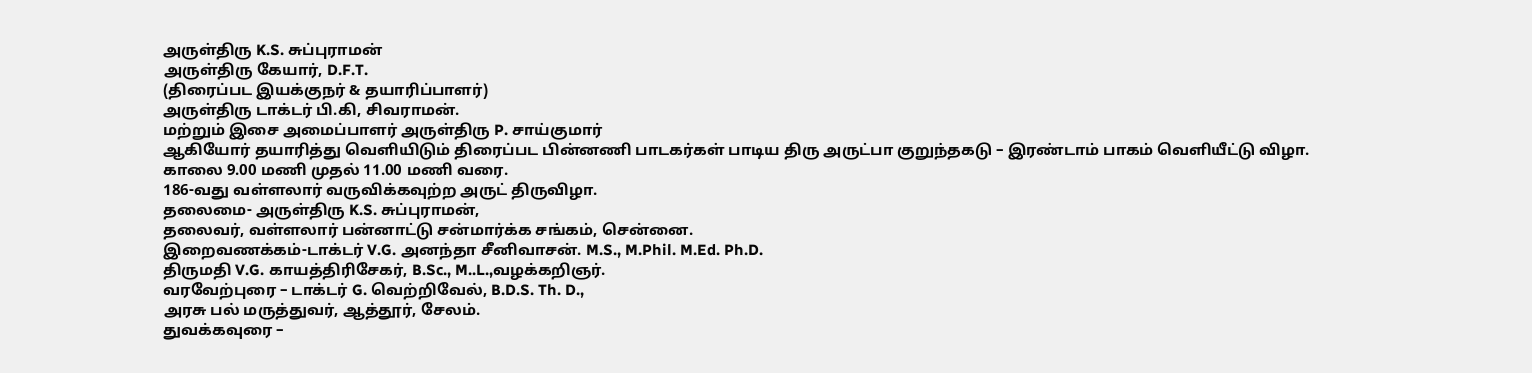அருள்திரு K.S. சுப்புராமன்
அருள்திரு கேயார், D.F.T.
(திரைப்பட இயக்குநர் & தயாரிப்பாளர்)
அருள்திரு டாக்டர் பி.கி, சிவராமன்.
மற்றும் இசை அமைப்பாளர் அருள்திரு P. சாய்குமார்
ஆகியோர் தயாரித்து வெளியிடும் திரைப்பட பின்னணி பாடகர்கள் பாடிய திரு அருட்பா குறுந்தகடு – இரண்டாம் பாகம் வெளியீட்டு விழா.
காலை 9.00 மணி முதல் 11.00 மணி வரை.
186-வது வள்ளலார் வருவிக்கவுற்ற அருட் திருவிழா.
தலைமை- அருள்திரு K.S. சுப்புராமன்,
தலைவர், வள்ளலார் பன்னாட்டு சன்மார்க்க சங்கம், சென்னை.
இறைவணக்கம்-டாக்டர் V.G. அனந்தா சீனிவாசன். M.S., M.Phil. M.Ed. Ph.D.
திருமதி V.G. காயத்திரிசேகர், B.Sc., M..L.,வழக்கறிஞர்.
வரவேற்புரை – டாக்டர் G. வெற்றிவேல், B.D.S. Th. D.,
அரசு பல் மருத்துவர், ஆத்தூர், சேலம்.
துவக்கவுரை –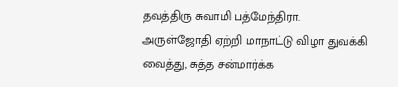தவத்திரு சுவாமி பத்மேந்திரா.
அருள்ஜோதி ஏற்றி மாநாட்டு விழா துவக்கி வைத்து, சுத்த சன்மார்க்க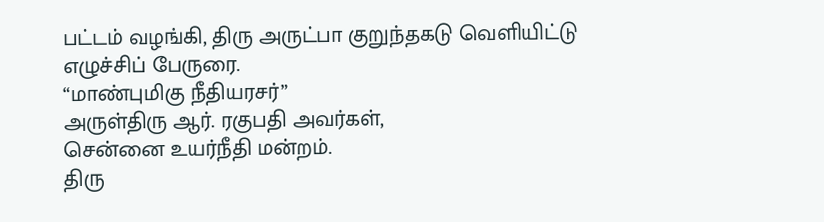பட்டம் வழங்கி, திரு அருட்பா குறுந்தகடு வெளியிட்டு எழுச்சிப் பேருரை.
“மாண்புமிகு நீதியரசர்”
அருள்திரு ஆர். ரகுபதி அவர்கள்,
சென்னை உயர்நீதி மன்றம்.
திரு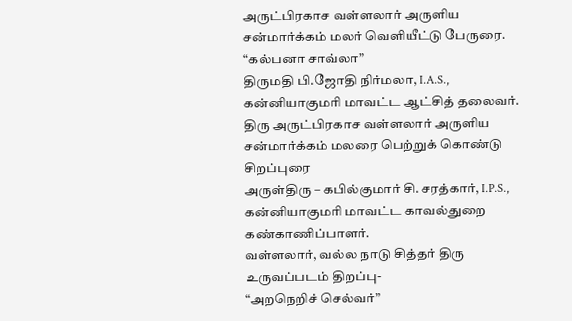அருட்பிரகாச வள்ளலார் அருளிய சன்மார்க்கம் மலர் வெளியீட்டு பேருரை.
“கல்பனா சாவ்லா”
திருமதி பி.ஜோதி நிர்மலா, I.A.S.,
கன்னியாகுமரி மாவட்ட ஆட்சித் தலைவர்.
திரு அருட்பிரகாச வள்ளலார் அருளிய சன்மார்க்கம் மலரை பெற்றுக் கொண்டு சிறப்புரை
அருள்திரு – கபில்குமார் சி. சரத்கார், I.P.S.,
கன்னியாகுமரி மாவட்ட காவல்துறை கண்காணிப்பாளர்.
வள்ளலார், வல்ல நாடு சித்தர் திரு உருவப்படம் திறப்பு-
“அறநெறிச் செல்வர்”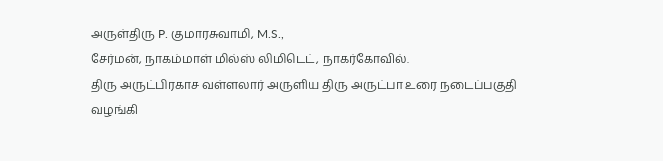அருள்திரு P. குமாரசுவாமி, M.S.,
சேர்மன், நாகம்மாள் மில்ஸ் லிமிடெட், நாகர்கோவில்.
திரு அருட்பிரகாச வள்ளலார் அருளிய திரு அருட்பா உரை நடைப்பகுதி வழங்கி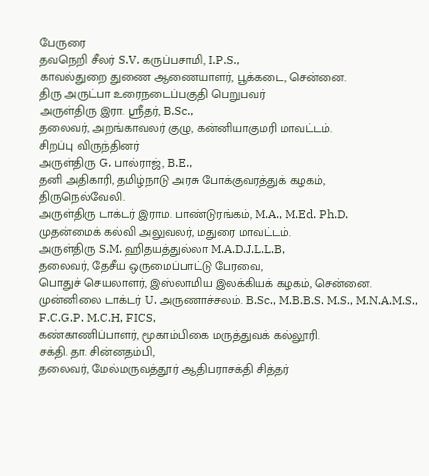பேருரை
தவநெறி சீலர் S.V. கருப்பசாமி, I.P.S.,
காவல்துறை துணை ஆணையாளர், பூக்கடை, சென்னை.
திரு அருட்பா உரைநடைப்பகுதி பெறுபவர்
அருள்திரு இரா. ஸ்ரீதர், B.Sc.,
தலைவர், அறங்காவலர் குழு, கன்னியாகுமரி மாவட்டம்.
சிறப்பு விருந்தினர்
அருள்திரு G. பால்ராஜ், B.E.,
தனி அதிகாரி, தமிழ்நாடு அரசு போக்குவரத்துக் கழகம்,
திருநெல்வேலி.
அருள்திரு டாக்டர் இராம. பாண்டுரங்கம், M.A., M.Ed. Ph.D.
முதன்மைக் கல்வி அலுவலர், மதுரை மாவட்டம்.
அருள்திரு S.M. ஹிதயத்துல்லா M.A.D.J.L.L.B,
தலைவர், தேசீய ஒருமைப்பாட்டு பேரவை,
பொதுச் செயலாளர், இஸ்லாமிய இலக்கியக் கழகம், சென்னை.
முன்னிலை டாக்டர் U. அருணாச்சலம். B.Sc., M.B.B.S. M.S., M.N.A.M.S., F.C.G.P. M.C.H, FICS,
கண்காணிப்பாளர், மூகாம்பிகை மருத்துவக் கல்லூரி.
சக்தி. தா. சின்னதம்பி,
தலைவர், மேல்மருவத்தூர் ஆதிபராசக்தி சித்தர்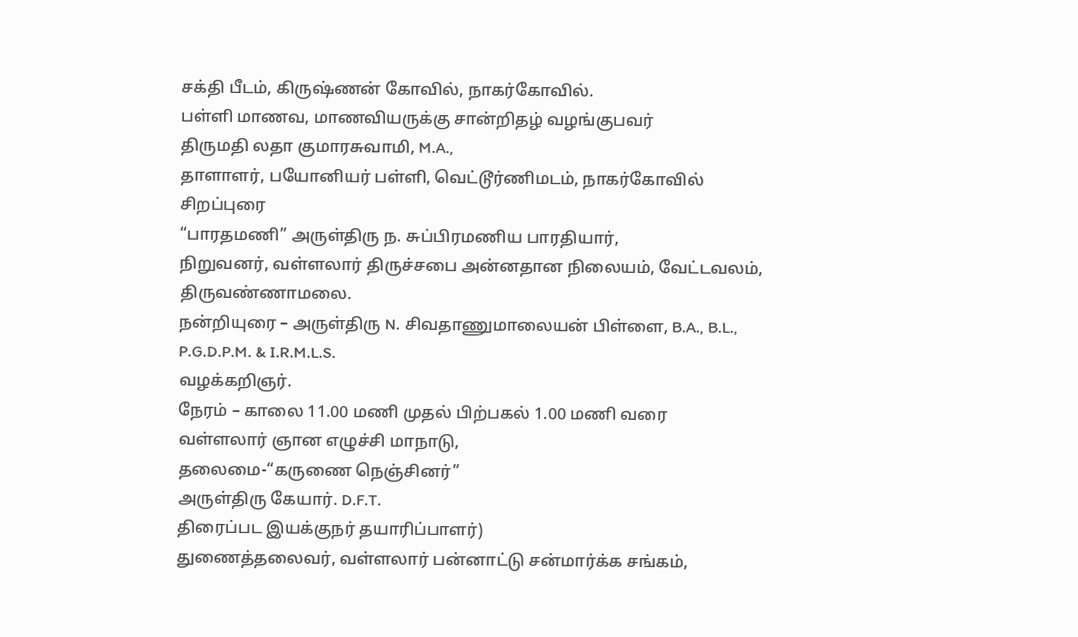சக்தி பீடம், கிருஷ்ணன் கோவில், நாகர்கோவில்.
பள்ளி மாணவ, மாணவியருக்கு சான்றிதழ் வழங்குபவர்
திருமதி லதா குமாரசுவாமி, M.A.,
தாளாளர், பயோனியர் பள்ளி, வெட்டூர்ணிமடம், நாகர்கோவில்
சிறப்புரை
“பாரதமணி” அருள்திரு ந. சுப்பிரமணிய பாரதியார்,
நிறுவனர், வள்ளலார் திருச்சபை அன்னதான நிலையம், வேட்டவலம், திருவண்ணாமலை.
நன்றியுரை – அருள்திரு N. சிவதாணுமாலையன் பிள்ளை, B.A., B.L., P.G.D.P.M. & I.R.M.L.S.
வழக்கறிஞர்.
நேரம் – காலை 11.00 மணி முதல் பிற்பகல் 1.00 மணி வரை
வள்ளலார் ஞான எழுச்சி மாநாடு,
தலைமை-“கருணை நெஞ்சினர்”
அருள்திரு கேயார். D.F.T.
திரைப்பட இயக்குநர் தயாரிப்பாளர்)
துணைத்தலைவர், வள்ளலார் பன்னாட்டு சன்மார்க்க சங்கம்,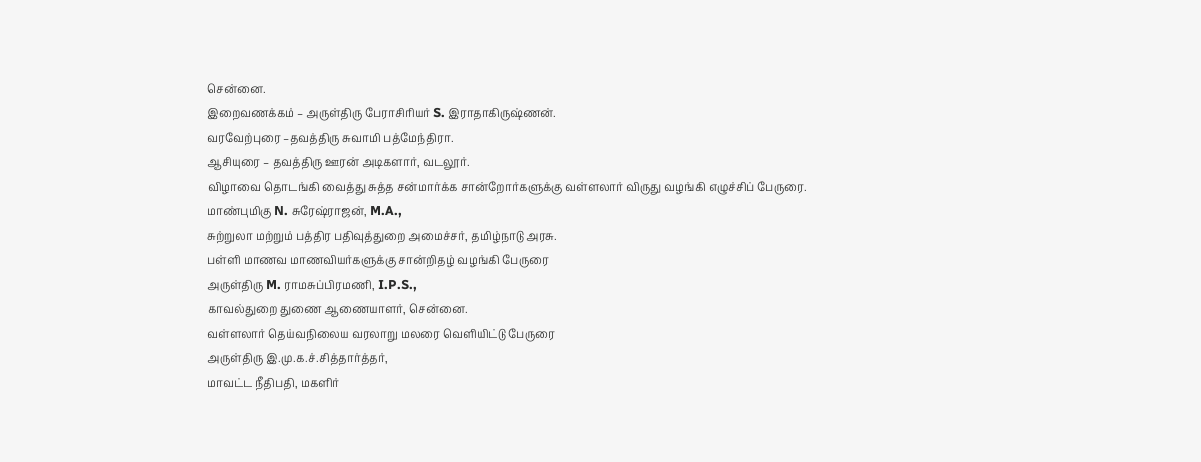சென்னை.
இறைவணக்கம் – அருள்திரு பேராசிரியர் S. இராதாகிருஷ்ணன்.
வரவேற்புரை –தவத்திரு சுவாமி பத்மேந்திரா.
ஆசியுரை – தவத்திரு ஊரன் அடிகளார், வடலூர்.
விழாவை தொடங்கி வைத்து சுத்த சன்மார்க்க சான்றோர்களுக்கு வள்ளலார் விருது வழங்கி எழுச்சிப் பேருரை.
மாண்புமிகு N. சுரேஷ்ராஜன், M.A.,
சுற்றுலா மற்றும் பத்திர பதிவுத்துறை அமைச்சர், தமிழ்நாடு அரசு.
பள்ளி மாணவ மாணவியர்களுக்கு சான்றிதழ் வழங்கி பேருரை
அருள்திரு M. ராமசுப்பிரமணி, I.P.S.,
காவல்துறை துணை ஆணையாளர், சென்னை.
வள்ளலார் தெய்வநிலைய வரலாறு மலரை வெளியிட்டு பேருரை
அருள்திரு இ.மு.க.ச்.சித்தார்த்தர்,
மாவட்ட நீதிபதி, மகளிர்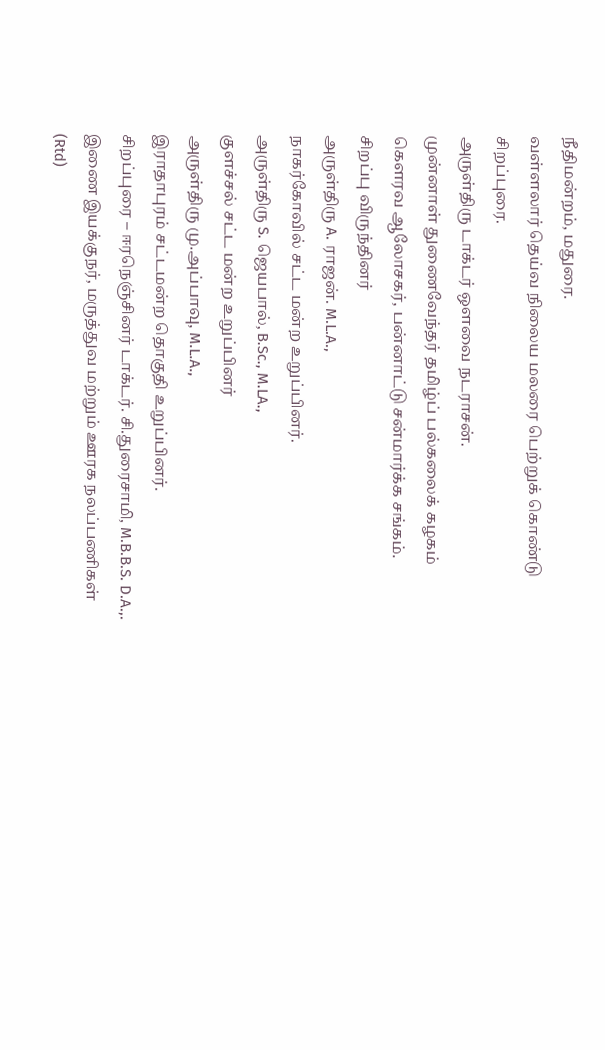நீதிமன்றம், மதுரை.
வள்ளலார் தெய்வ நிலைய மலரை பெற்றுக் கொண்டு சிறப்புரை.
அருள்திரு டாக்டர் ஒளவை நடராசன்.
முன்னாள் துணைவேந்தர் தமிழ்ப் பல்கலைக் கழகம்
கெளரவ ஆலோசகர், பன்னாட்டு சன்மார்க்க சங்கம்.
சிறப்பு விருந்தினர்
அருள்திரு A. ராஜன். M.L.A.,
நாகர்கோவில் சட்ட மன்ற உறுப்பினர்.
அருள்திரு S. ஜெயபால், B.Sc., M.LA.,
குளச்சல் சட்ட மன்ற உறுப்பினர்
அருள்திரு மு.அப்பாவு, M.L.A.,
இராதாபுரம் சட்டமன்ற தொகுதி உறுப்பினர்.
சிறப்புரை – ஈரநெஞ்சினர் டாக்டர். சி.துரைசாமி, M.B.B.S. D.A.,.
இணை இயக்குநர், மருத்துவ மற்றும் ஊரக நலப்பணிகள் (Rtd)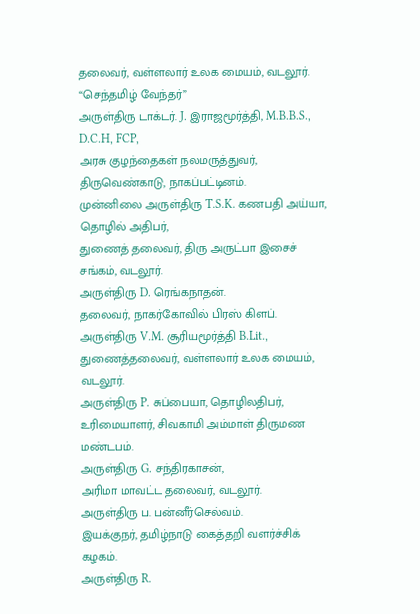தலைவர், வள்ளலார் உலக மையம், வடலூர்.
“செந்தமிழ் வேந்தர்”
அருள்திரு டாக்டர். J. இராஜமூர்த்தி, M.B.B.S., D.C.H, FCP,
அரசு குழந்தைகள் நலமருத்துவர்,
திருவெண்காடு, நாகப்பட்டினம்.
முன்னிலை அருள்திரு T.S.K. கணபதி அய்யா,
தொழில் அதிபர்,
துணைத் தலைவர், திரு அருட்பா இசைச் சங்கம், வடலூர்.
அருள்திரு D. ரெங்கநாதன்.
தலைவர், நாகர்கோவில் பிரஸ் கிளப்.
அருள்திரு V.M. சூரியமூர்த்தி B.Lit.,
துணைத்தலைவர், வள்ளலார் உலக மையம், வடலூர்.
அருள்திரு P. சுப்பையா, தொழிலதிபர்,
உரிமையாளர், சிவகாமி அம்மாள் திருமண மண்டபம்.
அருள்திரு G. சந்திரகாசன்,
அரிமா மாவட்ட தலைவர், வடலூர்.
அருள்திரு ப. பன்னீர்செல்வம்.
இயக்குநர், தமிழ்நாடு கைத்தறி வளர்ச்சிக் கழகம்.
அருள்திரு R.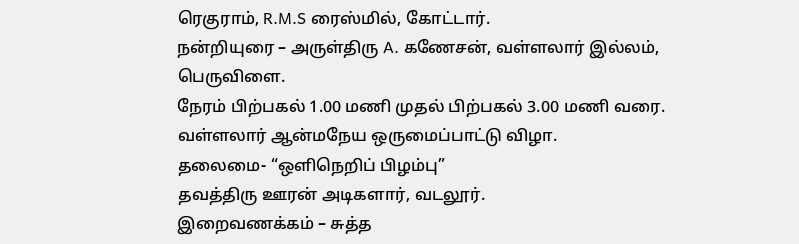ரெகுராம், R.M.S ரைஸ்மில், கோட்டார்.
நன்றியுரை – அருள்திரு A. கணேசன், வள்ளலார் இல்லம், பெருவிளை.
நேரம் பிற்பகல் 1.00 மணி முதல் பிற்பகல் 3.00 மணி வரை.
வள்ளலார் ஆன்மநேய ஒருமைப்பாட்டு விழா.
தலைமை- “ஒளிநெறிப் பிழம்பு”
தவத்திரு ஊரன் அடிகளார், வடலூர்.
இறைவணக்கம் – சுத்த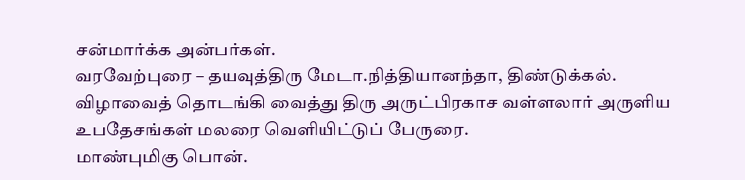சன்மார்க்க அன்பர்கள்.
வரவேற்புரை – தயவுத்திரு மேடா.நித்தியானந்தா, திண்டுக்கல்.
விழாவைத் தொடங்கி வைத்து திரு அருட்பிரகாச வள்ளலார் அருளிய உபதேசங்கள் மலரை வெளியிட்டுப் பேருரை.
மாண்புமிகு பொன்.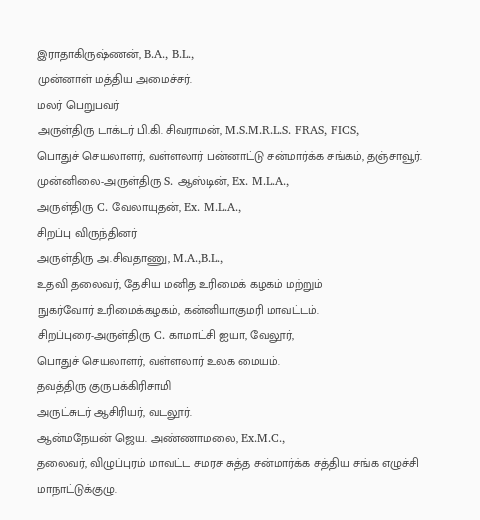இராதாகிருஷ்ணன், B.A., B.L.,
முன்னாள் மத்திய அமைச்சர்.
மலர் பெறுபவர்
அருள்திரு டாக்டர் பி.கி. சிவராமன், M.S.M.R.L.S. FRAS, FICS,
பொதுச் செயலாளர், வள்ளலார் பன்னாட்டு சன்மார்க்க சங்கம், தஞ்சாவூர்.
முன்னிலை-அருள்திரு S. ஆஸ்டின், Ex. M.L.A.,
அருள்திரு C. வேலாயுதன், Ex. M.L.A.,
சிறப்பு விருந்தினர்
அருள்திரு அ.சிவதாணு, M.A.,B.L.,
உதவி தலைவர், தேசிய மனித உரிமைக் கழகம் மற்றும்
நுகர்வோர் உரிமைக்கழகம், கன்னியாகுமரி மாவட்டம்.
சிறப்புரை-அருள்திரு C. காமாட்சி ஐயா, வேலூர்,
பொதுச் செயலாளர், வள்ளலார் உலக மையம்.
தவத்திரு குருபக்கிரிசாமி
அருட்சுடர் ஆசிரியர், வடலூர்.
ஆன்மநேயன் ஜெய. அண்ணாமலை, Ex.M.C.,
தலைவர், விழுப்புரம் மாவட்ட சமரச சுத்த சன்மார்க்க சத்திய சங்க எழுச்சி மாநாட்டுக்குழு.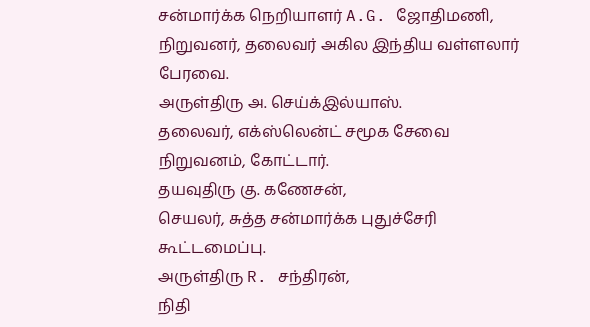சன்மார்க்க நெறியாளர் A.G. ஜோதிமணி,
நிறுவனர், தலைவர் அகில இந்திய வள்ளலார் பேரவை.
அருள்திரு அ. செய்க்இல்யாஸ்.
தலைவர், எக்ஸ்லென்ட் சமூக சேவை நிறுவனம், கோட்டார்.
தயவுதிரு கு. கணேசன்,
செயலர், சுத்த சன்மார்க்க புதுச்சேரி கூட்டமைப்பு.
அருள்திரு R. சந்திரன்,
நிதி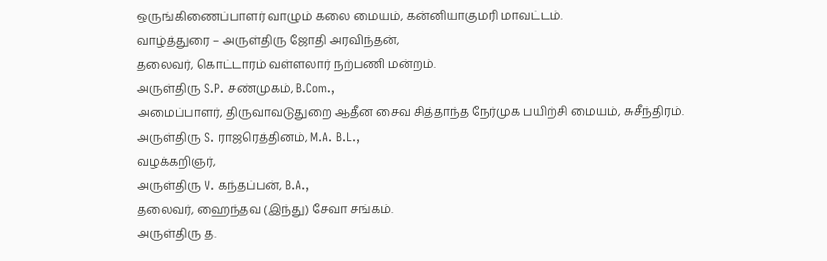ஒருங்கிணைப்பாளர் வாழும் கலை மையம், கன்னியாகுமரி மாவட்டம்.
வாழ்த்துரை – அருள்திரு ஜோதி அரவிந்தன்,
தலைவர், கொட்டாரம் வள்ளலார் நற்பணி மன்றம்.
அருள்திரு S.P. சண்முகம், B.Com.,
அமைப்பாளர், திருவாவடுதுறை ஆதீன சைவ சித்தாந்த நேர்முக பயிற்சி மையம், சுசீந்திரம்.
அருள்திரு S. ராஜரெத்தினம், M.A. B.L.,
வழக்கறிஞர்,
அருள்திரு V. கந்தப்பன், B.A.,
தலைவர், ஹைந்தவ (இந்து) சேவா சங்கம்.
அருள்திரு த.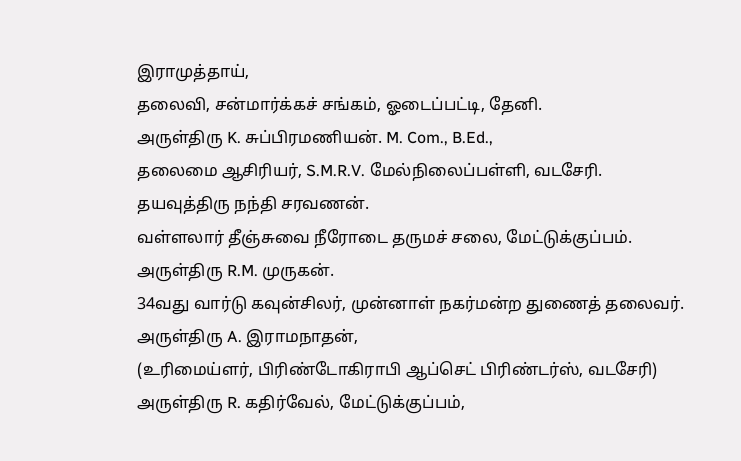இராமுத்தாய்,
தலைவி, சன்மார்க்கச் சங்கம், ஓடைப்பட்டி, தேனி.
அருள்திரு K. சுப்பிரமணியன். M. Com., B.Ed.,
தலைமை ஆசிரியர், S.M.R.V. மேல்நிலைப்பள்ளி, வடசேரி.
தயவுத்திரு நந்தி சரவணன்.
வள்ளலார் தீஞ்சுவை நீரோடை தருமச் சலை, மேட்டுக்குப்பம்.
அருள்திரு R.M. முருகன்.
34வது வார்டு கவுன்சிலர், முன்னாள் நகர்மன்ற துணைத் தலைவர்.
அருள்திரு A. இராமநாதன்,
(உரிமைய்ளர், பிரிண்டோகிராபி ஆப்செட் பிரிண்டர்ஸ், வடசேரி)
அருள்திரு R. கதிர்வேல், மேட்டுக்குப்பம்,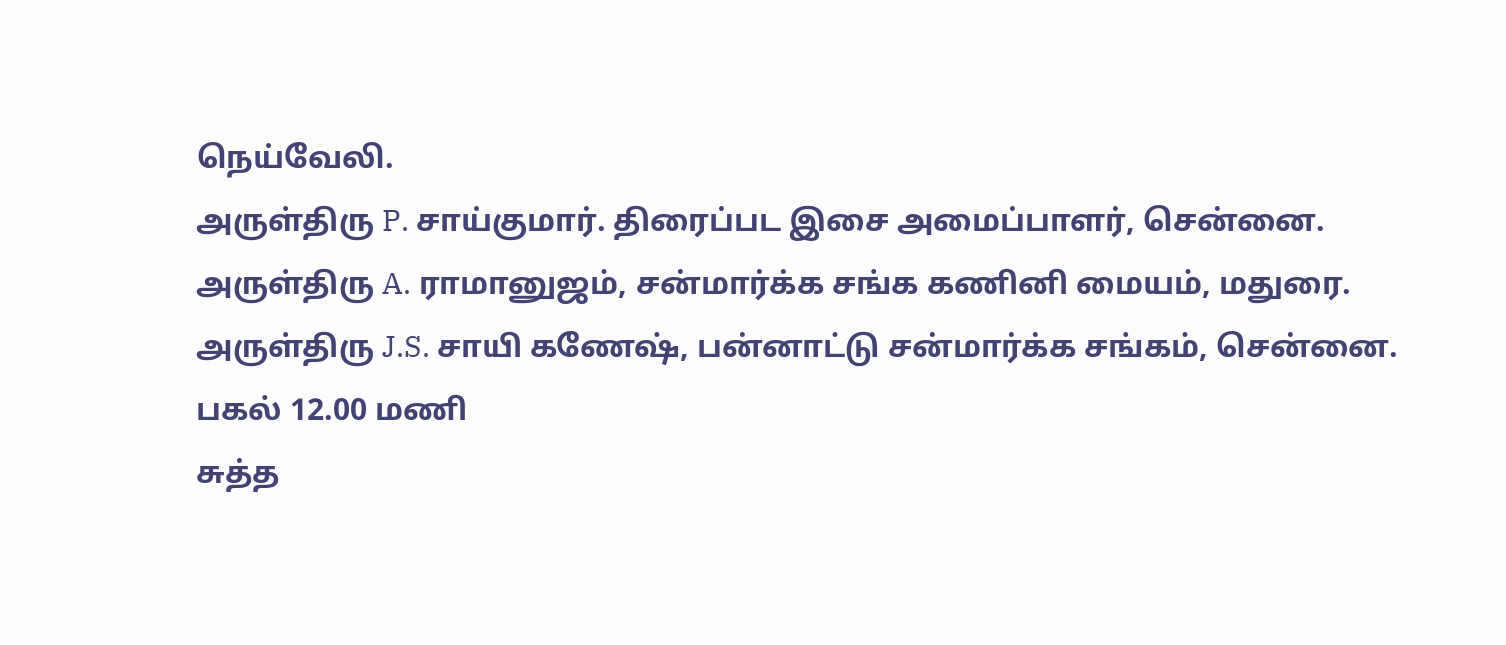நெய்வேலி.
அருள்திரு P. சாய்குமார். திரைப்பட இசை அமைப்பாளர், சென்னை.
அருள்திரு A. ராமானுஜம், சன்மார்க்க சங்க கணினி மையம், மதுரை.
அருள்திரு J.S. சாயி கணேஷ், பன்னாட்டு சன்மார்க்க சங்கம், சென்னை.
பகல் 12.00 மணி
சுத்த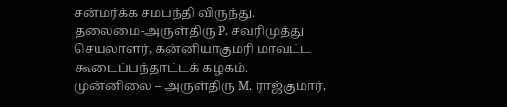சன்மர்க்க சமபந்தி விருந்து.
தலைமை-அருள்திரு P. சவரிமுத்து
செயலாளர், கன்னியாகுமரி மாவட்ட கூடைப்பந்தாட்டக் கழகம்.
முன்னிலை – அருள்திரு M. ராஜ்குமார்,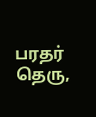பரதர் தெரு,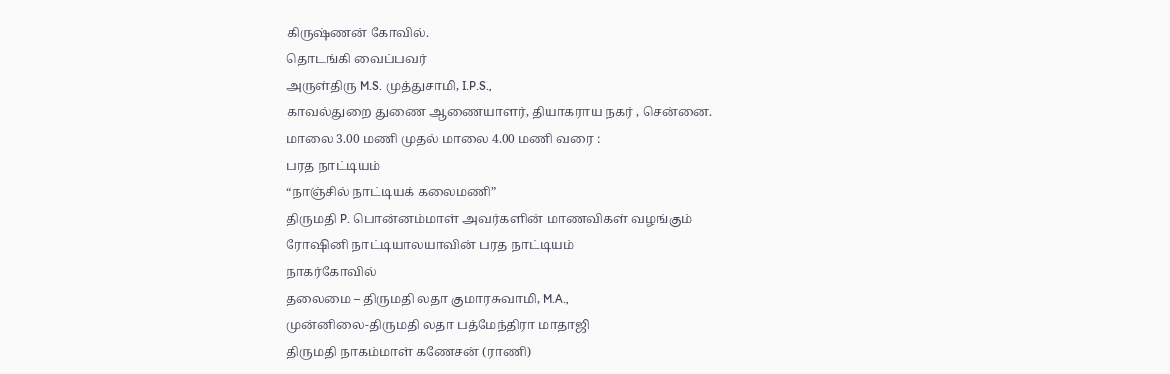கிருஷ்ணன் கோவில்.
தொடங்கி வைப்பவர்
அருள்திரு M.S. முத்துசாமி, I.P.S.,
காவல்துறை துணை ஆணையாளர், தியாகராய நகர் , சென்னை.
மாலை 3.00 மணி முதல் மாலை 4.00 மணி வரை :
பரத நாட்டியம்
“நாஞ்சில் நாட்டியக் கலைமணி”
திருமதி P. பொன்னம்மாள் அவர்களின் மாணவிகள் வழங்கும்
ரோஷினி நாட்டியாலயாவின் பரத நாட்டியம்
நாகர்கோவில்
தலைமை – திருமதி லதா குமாரசுவாமி, M.A.,
முன்னிலை-திருமதி லதா பத்மேந்திரா மாதாஜி
திருமதி நாகம்மாள் கணேசன் (ராணி)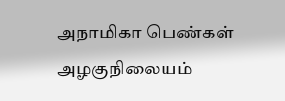அநாமிகா பெண்கள் அழகுநிலையம்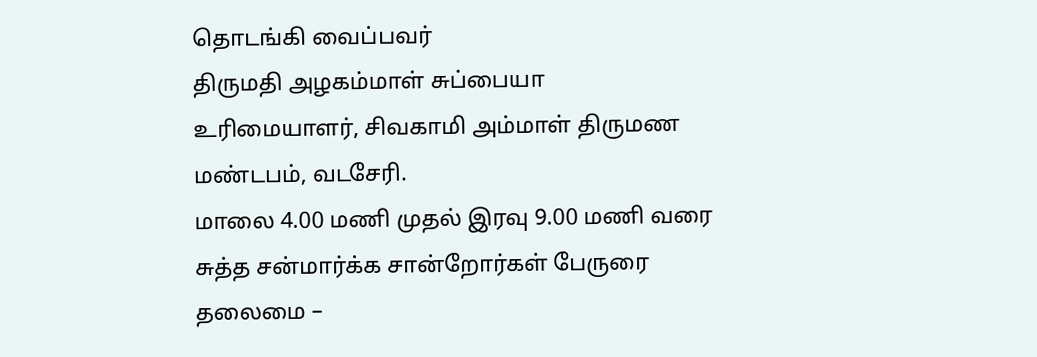தொடங்கி வைப்பவர்
திருமதி அழகம்மாள் சுப்பையா
உரிமையாளர், சிவகாமி அம்மாள் திருமண மண்டபம், வடசேரி.
மாலை 4.00 மணி முதல் இரவு 9.00 மணி வரை
சுத்த சன்மார்க்க சான்றோர்கள் பேருரை
தலைமை –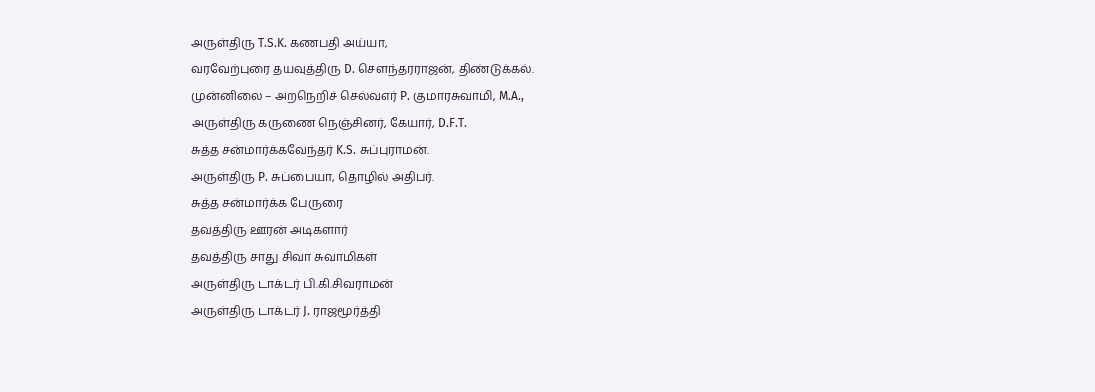அருள்திரு T.S.K. கணபதி அய்யா,
வரவேற்புரை தயவுத்திரு D. செளந்தரராஜன், திண்டுக்கல்.
முன்னிலை – அறநெறிச் செல்வஎர் P. குமாரசுவாமி, M.A.,
அருள்திரு கருணை நெஞ்சினர், கேயார், D.F.T.
சுத்த சன்மார்க்கவேந்தர் K.S. சுப்புராமன்.
அருள்திரு P. சுப்பையா, தொழில் அதிபர்.
சுத்த சன்மார்க்க பேருரை
தவத்திரு ஊரன் அடிகளார்
தவத்திரு சாது சிவா சுவாமிகள்
அருள்திரு டாக்டர் பி.கி.சிவராமன்
அருள்திரு டாக்டர் J. ராஜமூர்த்தி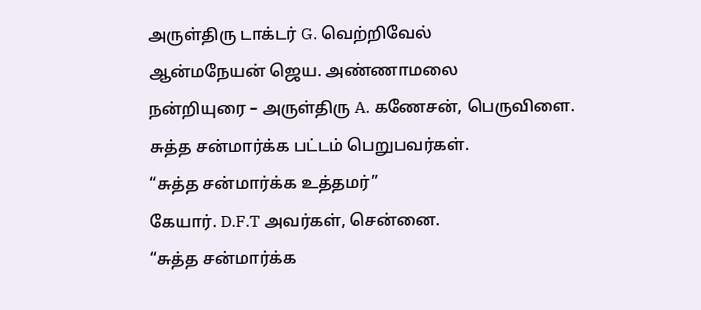அருள்திரு டாக்டர் G. வெற்றிவேல்
ஆன்மநேயன் ஜெய. அண்ணாமலை
நன்றியுரை – அருள்திரு A. கணேசன், பெருவிளை.
சுத்த சன்மார்க்க பட்டம் பெறுபவர்கள்.
“சுத்த சன்மார்க்க உத்தமர்”
கேயார். D.F.T அவர்கள், சென்னை.
“சுத்த சன்மார்க்க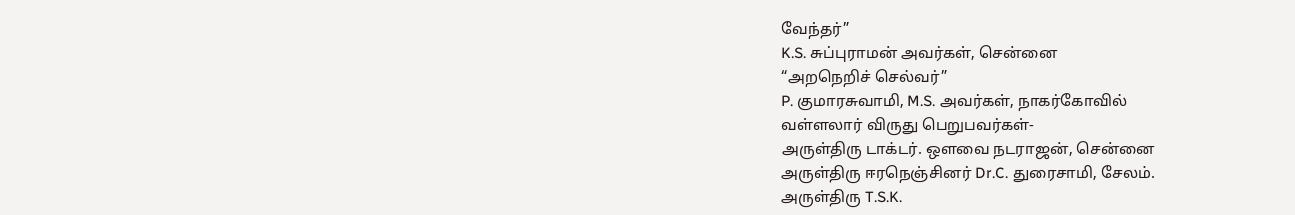வேந்தர்”
K.S. சுப்புராமன் அவர்கள், சென்னை
“அறநெறிச் செல்வர்”
P. குமாரசுவாமி, M.S. அவர்கள், நாகர்கோவில்
வள்ளலார் விருது பெறுபவர்கள்-
அருள்திரு டாக்டர். ஒளவை நடராஜன், சென்னை
அருள்திரு ஈரநெஞ்சினர் Dr.C. துரைசாமி, சேலம்.
அருள்திரு T.S.K.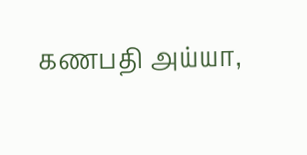கணபதி அய்யா,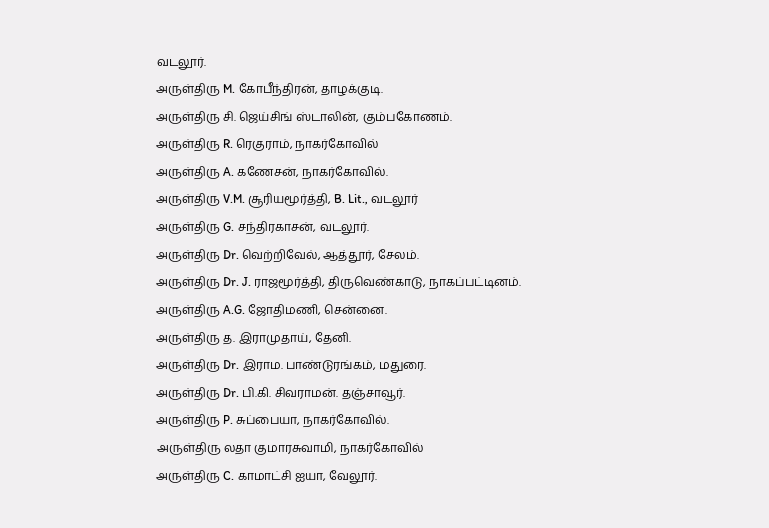வடலூர்.
அருள்திரு M. கோபீந்திரன், தாழக்குடி.
அருள்திரு சி. ஜெய்சிங் ஸ்டாலின், கும்பகோணம்.
அருள்திரு R. ரெகுராம், நாகர்கோவில்
அருள்திரு A. கணேசன், நாகர்கோவில்.
அருள்திரு V.M. சூரியமூர்த்தி, B. Lit., வடலூர்
அருள்திரு G. சந்திரகாசன், வடலூர்.
அருள்திரு Dr. வெற்றிவேல், ஆத்தூர், சேலம்.
அருள்திரு Dr. J. ராஜமூர்த்தி, திருவெண்காடு, நாகப்பட்டினம்.
அருள்திரு A.G. ஜோதிமணி, சென்னை.
அருள்திரு த. இராமுதாய், தேனி.
அருள்திரு Dr. இராம. பாண்டுரங்கம், மதுரை.
அருள்திரு Dr. பி.கி. சிவராமன். தஞ்சாவூர்.
அருள்திரு P. சுப்பையா, நாகர்கோவில்.
அருள்திரு லதா குமாரசுவாமி, நாகர்கோவில்
அருள்திரு C. காமாட்சி ஐயா, வேலூர்.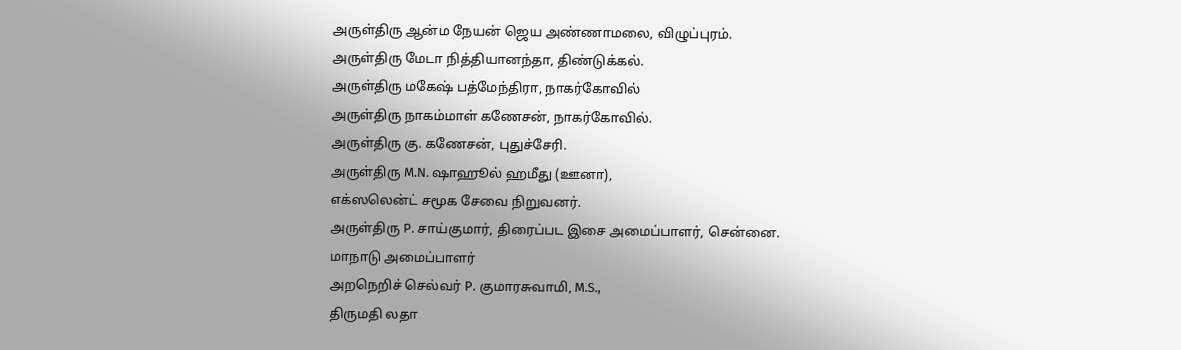அருள்திரு ஆன்ம நேயன் ஜெய அண்ணாமலை, விழுப்புரம்.
அருள்திரு மேடா நித்தியானந்தா, திண்டுக்கல்.
அருள்திரு மகேஷ் பத்மேந்திரா, நாகர்கோவில்
அருள்திரு நாகம்மாள் கணேசன், நாகர்கோவில்.
அருள்திரு கு. கணேசன், புதுச்சேரி.
அருள்திரு M.N. ஷாஹூல் ஹமீது (ஊனா),
எக்ஸலென்ட் சமூக சேவை நிறுவனர்.
அருள்திரு P. சாய்குமார், திரைப்பட இசை அமைப்பாளர், சென்னை.
மாநாடு அமைப்பாளர்
அறநெறிச் செல்வர் P. குமாரசுவாமி, M.S.,
திருமதி லதா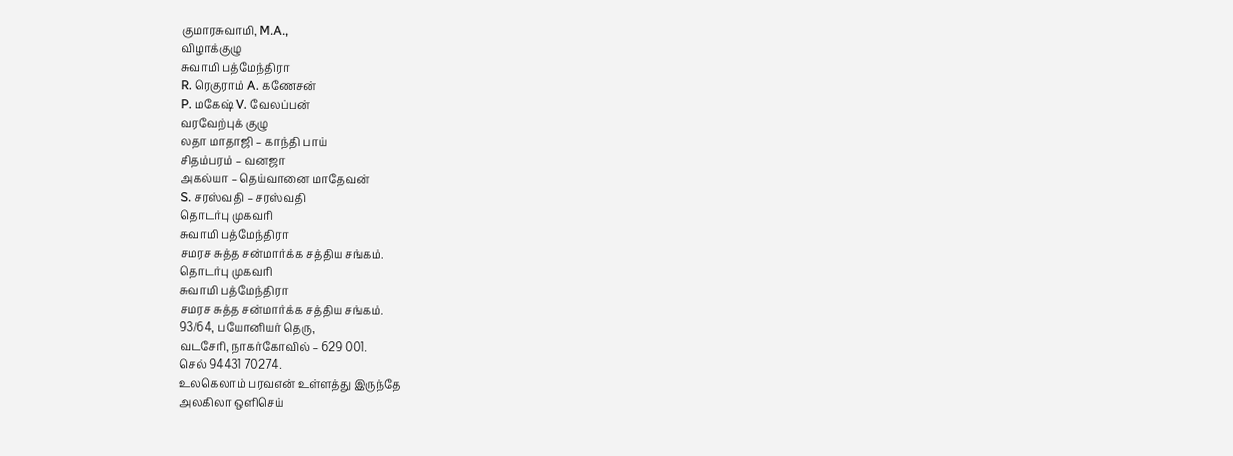குமாரசுவாமி, M.A.,
விழாக்குழு
சுவாமி பத்மேந்திரா
R. ரெகுராம் A. கணேசன்
P. மகேஷ் V. வேலப்பன்
வரவேற்புக் குழு
லதா மாதாஜி – காந்தி பாய்
சிதம்பரம் – வனஜா
அகல்யா – தெய்வானை மாதேவன்
S. சரஸ்வதி – சரஸ்வதி
தொடர்பு முகவரி
சுவாமி பத்மேந்திரா
சமரச சுத்த சன்மார்க்க சத்திய சங்கம்.
தொடர்பு முகவரி
சுவாமி பத்மேந்திரா
சமரச சுத்த சன்மார்க்க சத்திய சங்கம்.
93/64, பயோனியர் தெரு,
வடசேரி, நாகர்கோவில் – 629 001.
செல் 94431 70274.
உலகெலாம் பரவஎன் உள்ளத்து இருந்தே
அலகிலா ஒளிசெய்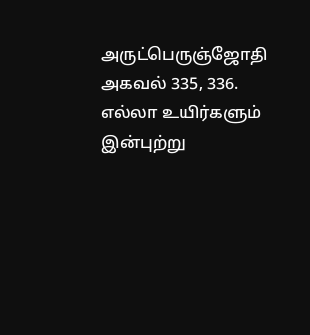அருட்பெருஞ்ஜோதி
அகவல் 335, 336.
எல்லா உயிர்களும் இன்புற்று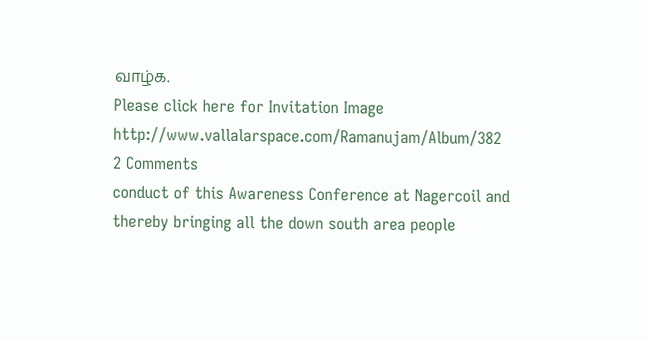வாழ்க.
Please click here for Invitation Image http://www.vallalarspace.com/Ramanujam/Album/382
2 Comments
conduct of this Awareness Conference at Nagercoil and thereby bringing all the down south area people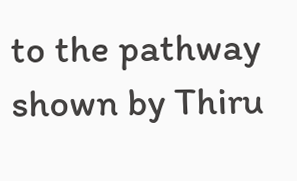to the pathway shown by Thiru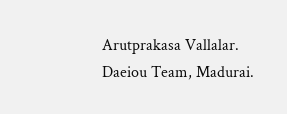Arutprakasa Vallalar.
Daeiou Team, Madurai.